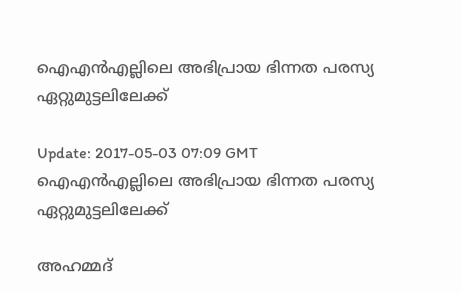ഐഎന്‍എല്ലിലെ അഭിപ്രായ ഭിന്നത പരസ്യ ഏറ്റുമുട്ടലിലേക്ക്

Update: 2017-05-03 07:09 GMT
ഐഎന്‍എല്ലിലെ അഭിപ്രായ ഭിന്നത പരസ്യ ഏറ്റുമുട്ടലിലേക്ക്

അഹമ്മദ്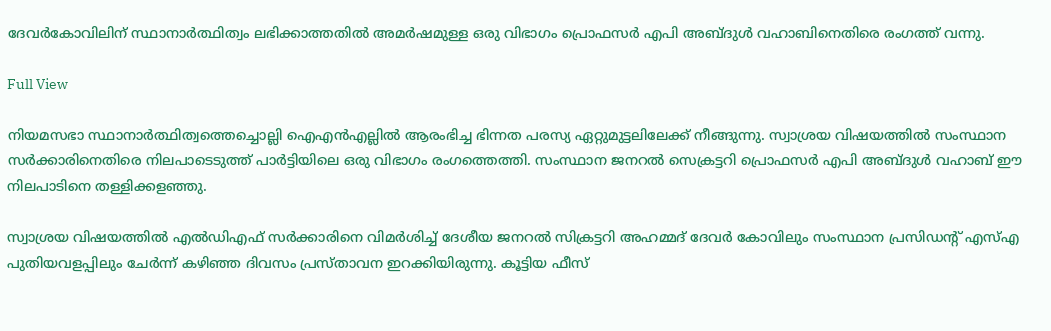ദേവര്‍കോവിലിന് സ്ഥാനാര്‍ത്ഥിത്വം ലഭിക്കാത്തതില്‍ അമര്‍ഷമുള്ള ഒരു വിഭാഗം പ്രൊഫസര്‍ എപി അബ്ദുള്‍ വഹാബിനെതിരെ രംഗത്ത് വന്നു.

Full View

നിയമസഭാ സ്ഥാനാര്‍ത്ഥിത്വത്തെച്ചൊല്ലി ഐഎന്‍എല്ലില്‍ ആരംഭിച്ച ഭിന്നത പരസ്യ ഏറ്റുമുട്ടലിലേക്ക് നീങ്ങുന്നു. സ്വാശ്രയ വിഷയത്തില്‍ സംസ്ഥാന സര്‍ക്കാരിനെതിരെ നിലപാടെടുത്ത് പാര്‍ട്ടിയിലെ ഒരു വിഭാഗം രംഗത്തെത്തി. സംസ്ഥാന ജനറല്‍ സെക്രട്ടറി പ്രൊഫസര്‍ എപി അബ്ദുള്‍ വഹാബ് ഈ നിലപാടിനെ തള്ളിക്കളഞ്ഞു.

സ്വാശ്രയ വിഷയത്തില്‍ എല്‍ഡിഎഫ് സര്‍ക്കാരിനെ വിമര്‍ശിച്ച് ദേശീയ ജനറല്‍ സിക്രട്ടറി അഹമ്മദ് ദേവര്‍ കോവിലും സംസ്ഥാന പ്രസിഡന്റ് എസ്എ പുതിയവളപ്പിലും ചേര്‍ന്ന് കഴിഞ്ഞ ദിവസം പ്രസ്താവന ഇറക്കിയിരുന്നു. കൂട്ടിയ ഫീസ്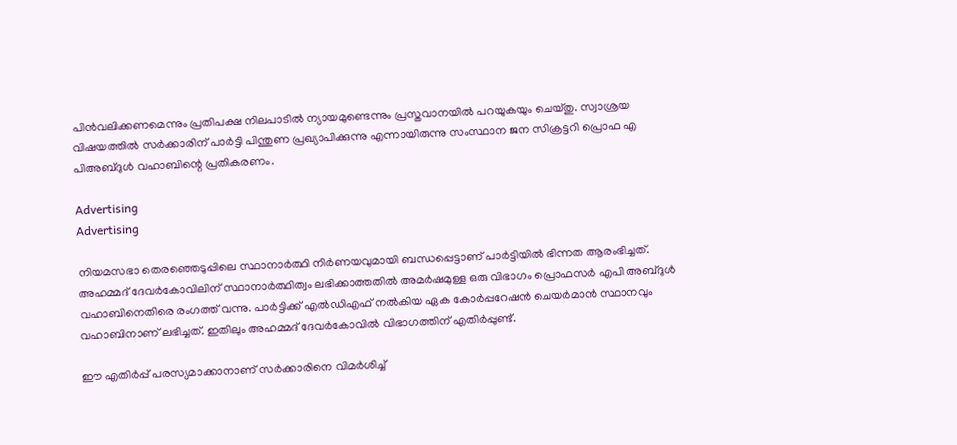പിന്‍വലിക്കണമെന്നും പ്രതിപക്ഷ നിലപാടില്‍ ന്യായമുണ്ടെന്നും പ്രസ്തവാനയില്‍ പറയുകയും ചെയ്തു. സ്വാശ്രയ വിഷയത്തില്‍ സര്‍ക്കാരിന് പാര്‍ട്ടി പിന്തുണ പ്രഖ്യാപിക്കുന്നു എന്നായിരുന്നു സംസ്ഥാന ജന സിക്രട്ടറി പ്രൊഫ എ പിഅബ്ദുള്‍ വഹാബിന്റെ പ്രതികരണം.

Advertising
Advertising

നിയമസഭാ തെരഞ്ഞെടുപ്പിലെ സ്ഥാനാര്‍ത്ഥി നിര്‍ണയവുമായി ബന്ധപ്പെട്ടാണ് പാര്‍ട്ടിയില്‍ ഭിന്നത ആരംഭിച്ചത്. അഹമ്മദ് ദേവര്‍കോവിലിന് സ്ഥാനാര്‍ത്ഥിത്വം ലഭിക്കാത്തതില്‍ അമര്‍ഷമുള്ള ഒരു വിഭാഗം പ്രൊഫസര്‍ എപി അബ്ദുള്‍ വഹാബിനെതിരെ രംഗത്ത് വന്നു. പാര്‍ട്ടിക്ക് എല്‍ഡിഎഫ് നല്‍കിയ ഏക കോര്‍പ്പറേഷന്‍ ചെയര്‍മാന്‍ സ്ഥാനവും വഹാബിനാണ് ലഭിച്ചത്. ഇതിലും അഹമ്മദ് ദേവര്‍കോവില്‍ വിഭാഗത്തിന് എതിര്‍പ്പുണ്ട്.

ഈ എതിര്‍പ്പ് പരസ്യമാക്കാനാണ് സര്‍ക്കാരിനെ വിമര്‍ശിച്ച്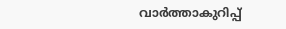വാര്‍ത്താകുറിപ്പ്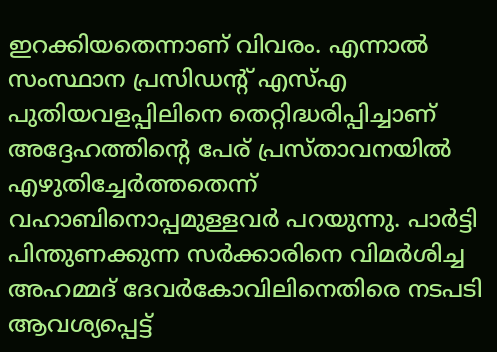ഇറക്കിയതെന്നാണ് വിവരം. എന്നാല്‍ സംസ്ഥാന പ്രസിഡന്റ് എസ്എ പുതിയവളപ്പിലിനെ തെറ്റിദ്ധരിപ്പിച്ചാണ് അദ്ദേഹത്തിന്റെ പേര് പ്രസ്താവനയില്‍ എഴുതിച്ചേര്‍ത്തതെന്ന് വഹാബിനൊപ്പമുള്ളവര്‍ പറയുന്നു. പാര്‍ട്ടി പിന്തുണക്കുന്ന സര്‍ക്കാരിനെ വിമര്‍ശിച്ച അഹമ്മദ് ദേവര്‍കോവിലിനെതിരെ നടപടി ആവശ്യപ്പെട്ട്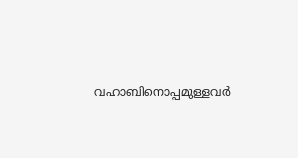വഹാബിനൊപ്പമുള്ളവര്‍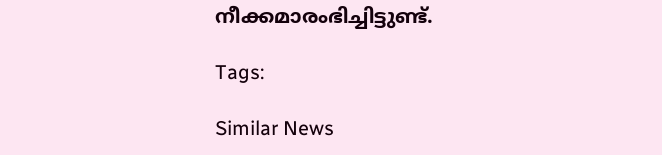നീക്കമാരംഭിച്ചിട്ടുണ്ട്.

Tags:

Similar News